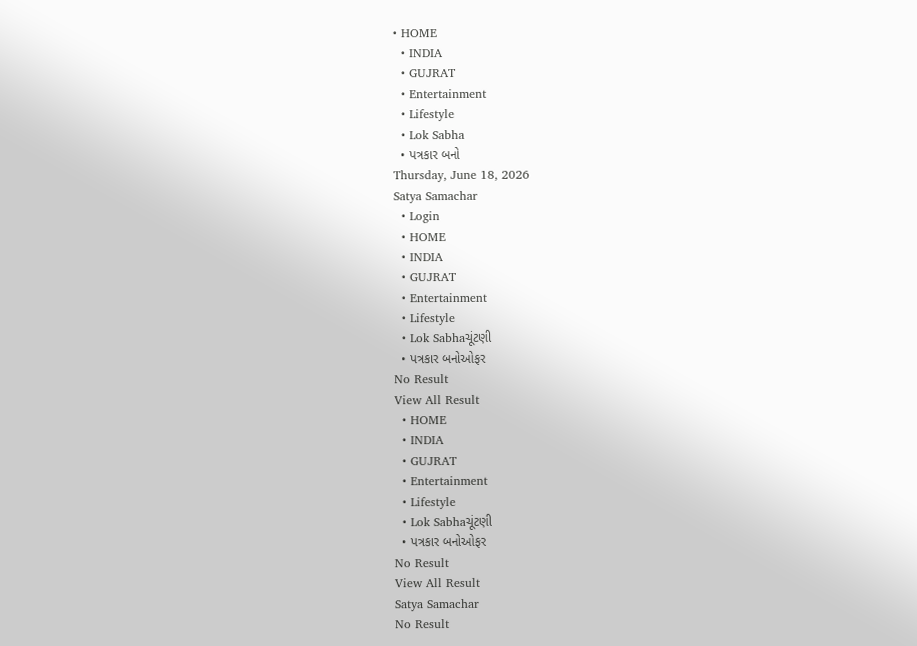• HOME
  • INDIA
  • GUJRAT
  • Entertainment
  • Lifestyle
  • Lok Sabha
  • પત્રકાર બનો
Thursday, June 18, 2026
Satya Samachar
  • Login
  • HOME
  • INDIA
  • GUJRAT
  • Entertainment
  • Lifestyle
  • Lok Sabhaચૂંટણી
  • પત્રકાર બનોઓફર
No Result
View All Result
  • HOME
  • INDIA
  • GUJRAT
  • Entertainment
  • Lifestyle
  • Lok Sabhaચૂંટણી
  • પત્રકાર બનોઓફર
No Result
View All Result
Satya Samachar
No Result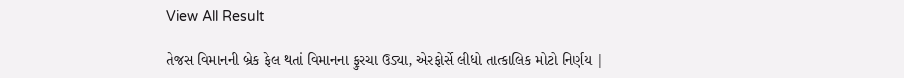View All Result

તેજસ વિમાનની બ્રેક ફેલ થતાં વિમાનના ફુરચા ઉડ્યા, એરફોર્સે લીધો તાત્કાલિક મોટો નિર્ણય |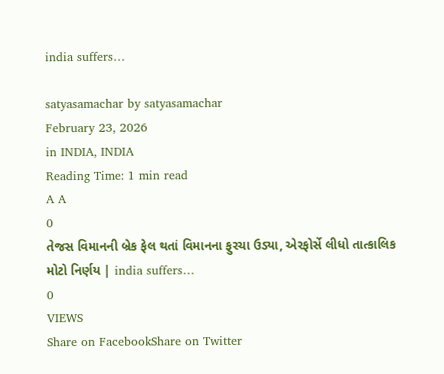india suffers…

satyasamachar by satyasamachar
February 23, 2026
in INDIA, INDIA
Reading Time: 1 min read
A A
0
તેજસ વિમાનની બ્રેક ફેલ થતાં વિમાનના ફુરચા ઉડ્યા, એરફોર્સે લીધો તાત્કાલિક મોટો નિર્ણય | india suffers…
0
VIEWS
Share on FacebookShare on Twitter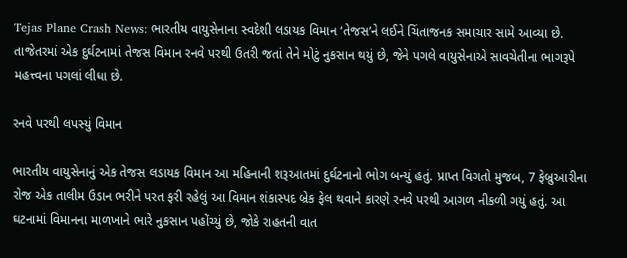Tejas Plane Crash News: ભારતીય વાયુસેનાના સ્વદેશી લડાયક વિમાન ‘તેજસ’ને લઈને ચિંતાજનક સમાચાર સામે આવ્યા છે. તાજેતરમાં એક દુર્ઘટનામાં તેજસ વિમાન રનવે પરથી ઉતરી જતાં તેને મોટું નુકસાન થયું છે, જેને પગલે વાયુસેનાએ સાવચેતીના ભાગરૂપે મહત્ત્વના પગલાં લીધા છે.

રનવે પરથી લપસ્યું વિમાન

ભારતીય વાયુસેનાનું એક તેજસ લડાયક વિમાન આ મહિનાની શરૂઆતમાં દુર્ઘટનાનો ભોગ બન્યું હતું. પ્રાપ્ત વિગતો મુજબ, 7 ફેબ્રુઆરીના રોજ એક તાલીમ ઉડાન ભરીને પરત ફરી રહેલું આ વિમાન શંકાસ્પદ બ્રેક ફેલ થવાને કારણે રનવે પરથી આગળ નીકળી ગયું હતું. આ ઘટનામાં વિમાનના માળખાને ભારે નુકસાન પહોંચ્યું છે, જોકે રાહતની વાત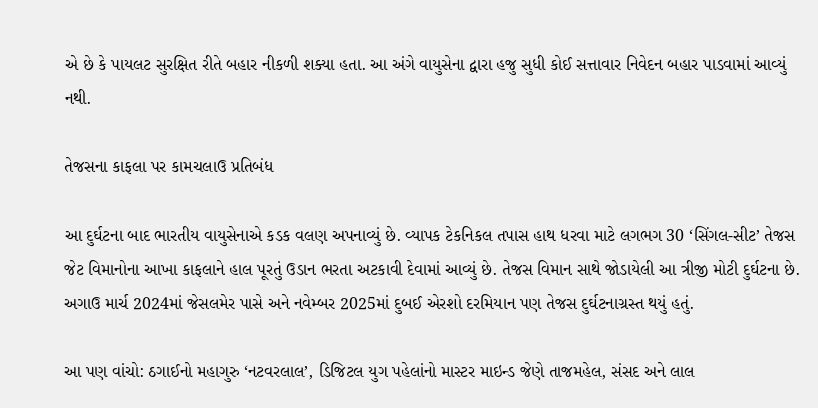એ છે કે પાયલટ સુરક્ષિત રીતે બહાર નીકળી શક્યા હતા. આ અંગે વાયુસેના દ્વારા હજુ સુધી કોઈ સત્તાવાર નિવેદન બહાર પાડવામાં આવ્યું નથી.

તેજસના કાફલા પર કામચલાઉ પ્રતિબંધ

આ દુર્ઘટના બાદ ભારતીય વાયુસેનાએ કડક વલણ અપનાવ્યું છે. વ્યાપક ટેકનિકલ તપાસ હાથ ધરવા માટે લગભગ 30 ‘સિંગલ-સીટ’ તેજસ જેટ વિમાનોના આખા કાફલાને હાલ પૂરતું ઉડાન ભરતા અટકાવી દેવામાં આવ્યું છે. તેજસ વિમાન સાથે જોડાયેલી આ ત્રીજી મોટી દુર્ઘટના છે. અગાઉ માર્ચ 2024માં જેસલમેર પાસે અને નવેમ્બર 2025માં દુબઈ એરશો દરમિયાન પણ તેજસ દુર્ઘટનાગ્રસ્ત થયું હતું.

આ પણ વાંચો: ઠગાઈનો મહાગુરુ ‘નટવરલાલ’, ડિજિટલ યુગ પહેલાંનો માસ્ટર માઇન્ડ જેણે તાજમહેલ, સંસદ અને લાલ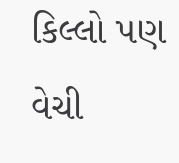કિલ્લો પણ વેચી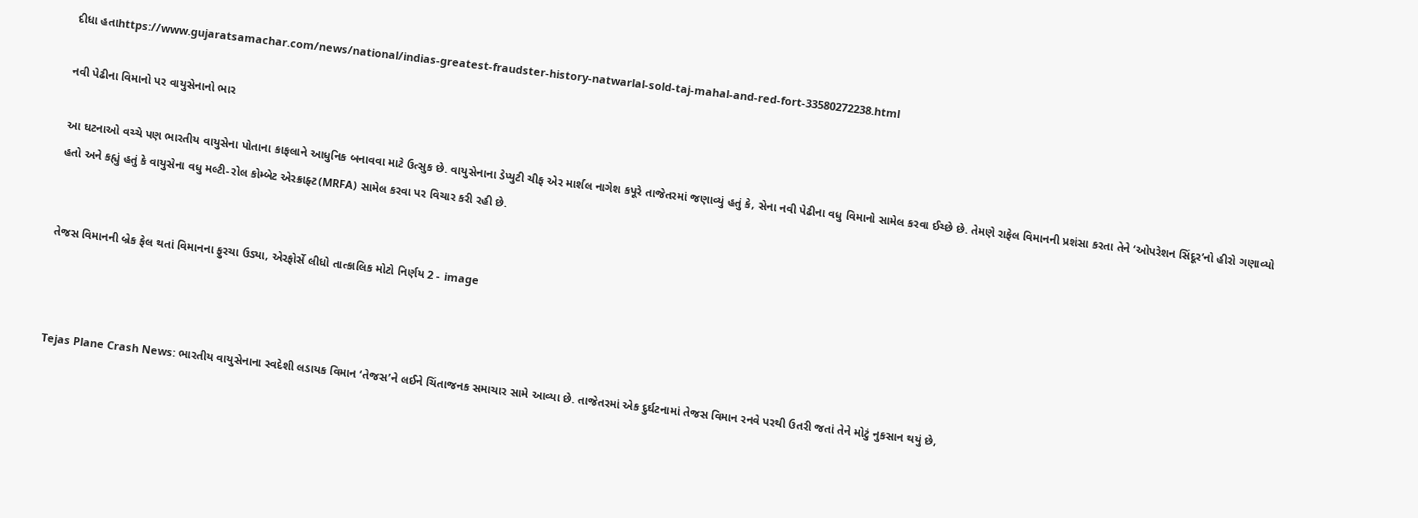દીધા હતાhttps://www.gujaratsamachar.com/news/national/indias-greatest-fraudster-history-natwarlal-sold-taj-mahal-and-red-fort-33580272238.html

નવી પેઢીના વિમાનો પર વાયુસેનાનો ભાર

આ ઘટનાઓ વચ્ચે પણ ભારતીય વાયુસેના પોતાના કાફલાને આધુનિક બનાવવા માટે ઉત્સુક છે. વાયુસેનાના ડેપ્યુટી ચીફ એર માર્શલ નાગેશ કપૂરે તાજેતરમાં જણાવ્યું હતું કે, સેના નવી પેઢીના વધુ વિમાનો સામેલ કરવા ઈચ્છે છે. તેમણે રાફેલ વિમાનની પ્રશંસા કરતા તેને ‘ઓપરેશન સિંદૂર’નો હીરો ગણાવ્યો હતો અને કહ્યું હતું કે વાયુસેના વધુ મલ્ટી-રોલ કોમ્બેટ એરક્રાફ્ટ(MRFA) સામેલ કરવા પર વિચાર કરી રહી છે.


તેજસ વિમાનની બ્રેક ફેલ થતાં વિમાનના ફુરચા ઉડ્યા, એરફોર્સે લીધો તાત્કાલિક મોટો નિર્ણય 2 - image



Tejas Plane Crash News: ભારતીય વાયુસેનાના સ્વદેશી લડાયક વિમાન ‘તેજસ’ને લઈને ચિંતાજનક સમાચાર સામે આવ્યા છે. તાજેતરમાં એક દુર્ઘટનામાં તેજસ વિમાન રનવે પરથી ઉતરી જતાં તેને મોટું નુકસાન થયું છે,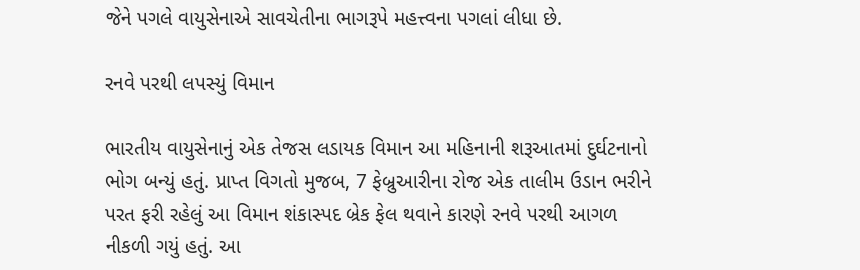જેને પગલે વાયુસેનાએ સાવચેતીના ભાગરૂપે મહત્ત્વના પગલાં લીધા છે.

રનવે પરથી લપસ્યું વિમાન

ભારતીય વાયુસેનાનું એક તેજસ લડાયક વિમાન આ મહિનાની શરૂઆતમાં દુર્ઘટનાનો ભોગ બન્યું હતું. પ્રાપ્ત વિગતો મુજબ, 7 ફેબ્રુઆરીના રોજ એક તાલીમ ઉડાન ભરીને પરત ફરી રહેલું આ વિમાન શંકાસ્પદ બ્રેક ફેલ થવાને કારણે રનવે પરથી આગળ નીકળી ગયું હતું. આ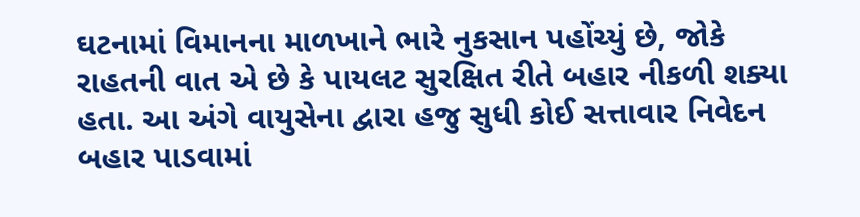ઘટનામાં વિમાનના માળખાને ભારે નુકસાન પહોંચ્યું છે, જોકે રાહતની વાત એ છે કે પાયલટ સુરક્ષિત રીતે બહાર નીકળી શક્યા હતા. આ અંગે વાયુસેના દ્વારા હજુ સુધી કોઈ સત્તાવાર નિવેદન બહાર પાડવામાં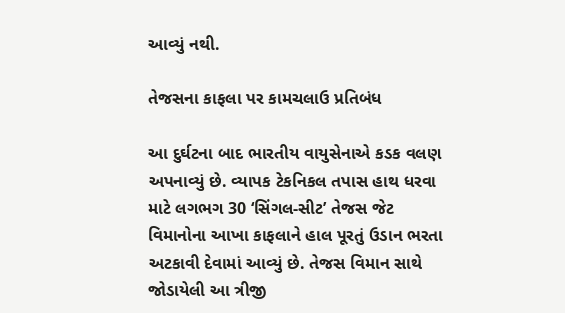આવ્યું નથી.

તેજસના કાફલા પર કામચલાઉ પ્રતિબંધ

આ દુર્ઘટના બાદ ભારતીય વાયુસેનાએ કડક વલણ અપનાવ્યું છે. વ્યાપક ટેકનિકલ તપાસ હાથ ધરવા માટે લગભગ 30 ‘સિંગલ-સીટ’ તેજસ જેટ વિમાનોના આખા કાફલાને હાલ પૂરતું ઉડાન ભરતા અટકાવી દેવામાં આવ્યું છે. તેજસ વિમાન સાથે જોડાયેલી આ ત્રીજી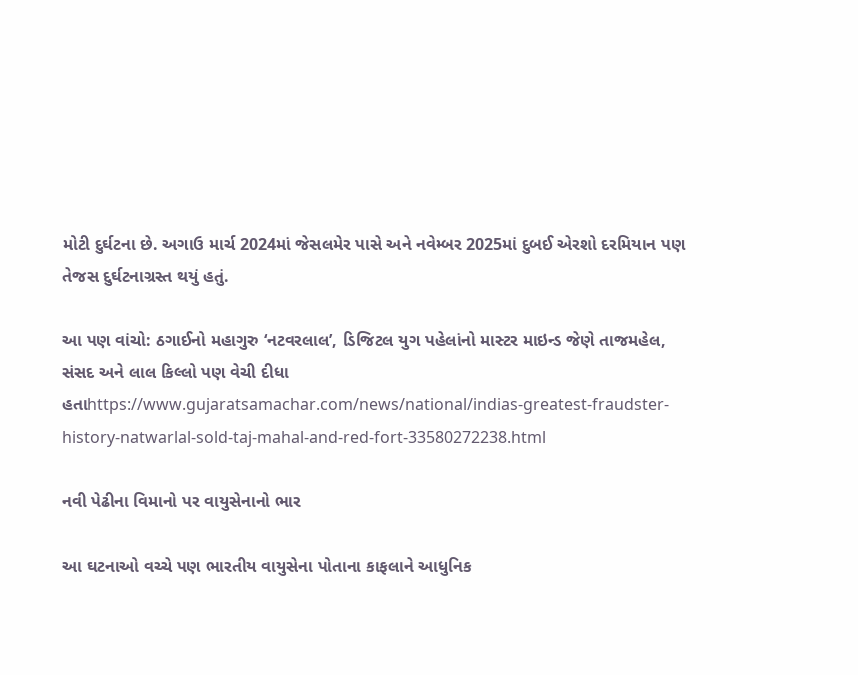મોટી દુર્ઘટના છે. અગાઉ માર્ચ 2024માં જેસલમેર પાસે અને નવેમ્બર 2025માં દુબઈ એરશો દરમિયાન પણ તેજસ દુર્ઘટનાગ્રસ્ત થયું હતું.

આ પણ વાંચો: ઠગાઈનો મહાગુરુ ‘નટવરલાલ’, ડિજિટલ યુગ પહેલાંનો માસ્ટર માઇન્ડ જેણે તાજમહેલ, સંસદ અને લાલ કિલ્લો પણ વેચી દીધા હતાhttps://www.gujaratsamachar.com/news/national/indias-greatest-fraudster-history-natwarlal-sold-taj-mahal-and-red-fort-33580272238.html

નવી પેઢીના વિમાનો પર વાયુસેનાનો ભાર

આ ઘટનાઓ વચ્ચે પણ ભારતીય વાયુસેના પોતાના કાફલાને આધુનિક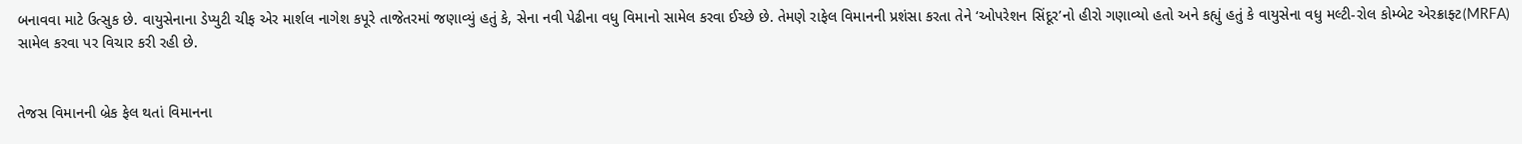બનાવવા માટે ઉત્સુક છે. વાયુસેનાના ડેપ્યુટી ચીફ એર માર્શલ નાગેશ કપૂરે તાજેતરમાં જણાવ્યું હતું કે, સેના નવી પેઢીના વધુ વિમાનો સામેલ કરવા ઈચ્છે છે. તેમણે રાફેલ વિમાનની પ્રશંસા કરતા તેને ‘ઓપરેશન સિંદૂર’નો હીરો ગણાવ્યો હતો અને કહ્યું હતું કે વાયુસેના વધુ મલ્ટી-રોલ કોમ્બેટ એરક્રાફ્ટ(MRFA) સામેલ કરવા પર વિચાર કરી રહી છે.


તેજસ વિમાનની બ્રેક ફેલ થતાં વિમાનના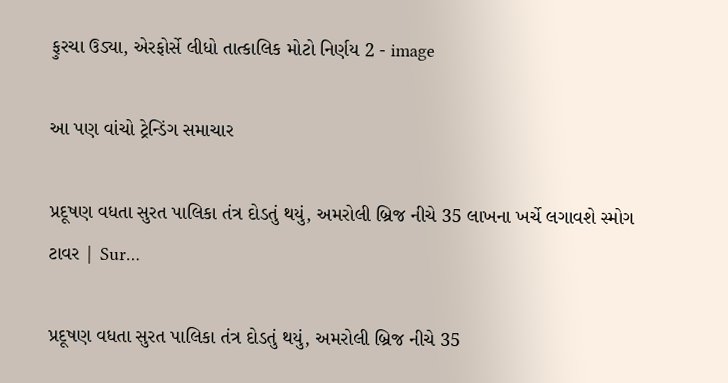ફુરચા ઉડ્યા, એરફોર્સે લીધો તાત્કાલિક મોટો નિર્ણય 2 - image

આ પણ વાંચો ટ્રેન્ડિંગ સમાચાર

પ્રદૂષણ વધતા સુરત પાલિકા તંત્ર દોડતું થયું, અમરોલી બ્રિજ નીચે 35 લાખના ખર્ચે લગાવશે સ્મોગ ટાવર | Sur…

પ્રદૂષણ વધતા સુરત પાલિકા તંત્ર દોડતું થયું, અમરોલી બ્રિજ નીચે 35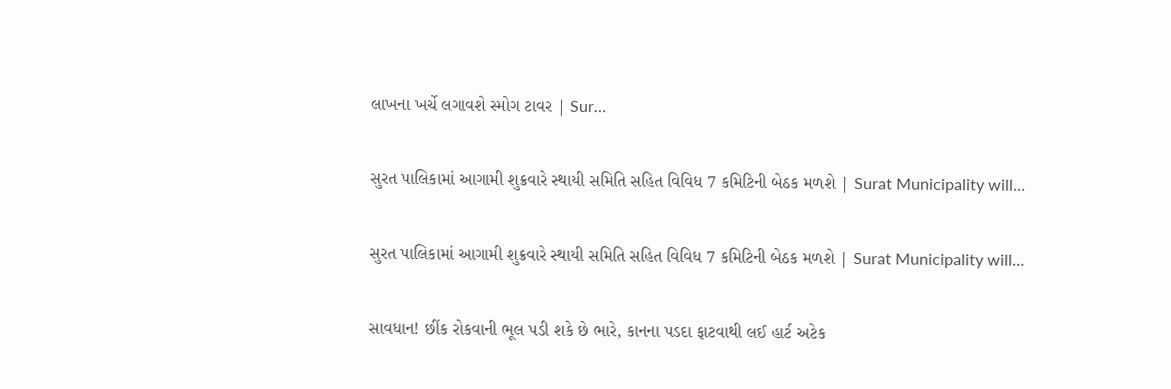લાખના ખર્ચે લગાવશે સ્મોગ ટાવર | Sur…

સુરત પાલિકામાં આગામી શુક્રવારે સ્થાયી સમિતિ સહિત વિવિધ 7 કમિટિની બેઠક મળશે | Surat Municipality will…

સુરત પાલિકામાં આગામી શુક્રવારે સ્થાયી સમિતિ સહિત વિવિધ 7 કમિટિની બેઠક મળશે | Surat Municipality will…

સાવધાન! છીંક રોકવાની ભૂલ પડી શકે છે ભારે, કાનના પડદા ફાટવાથી લઈ હાર્ટ અટેક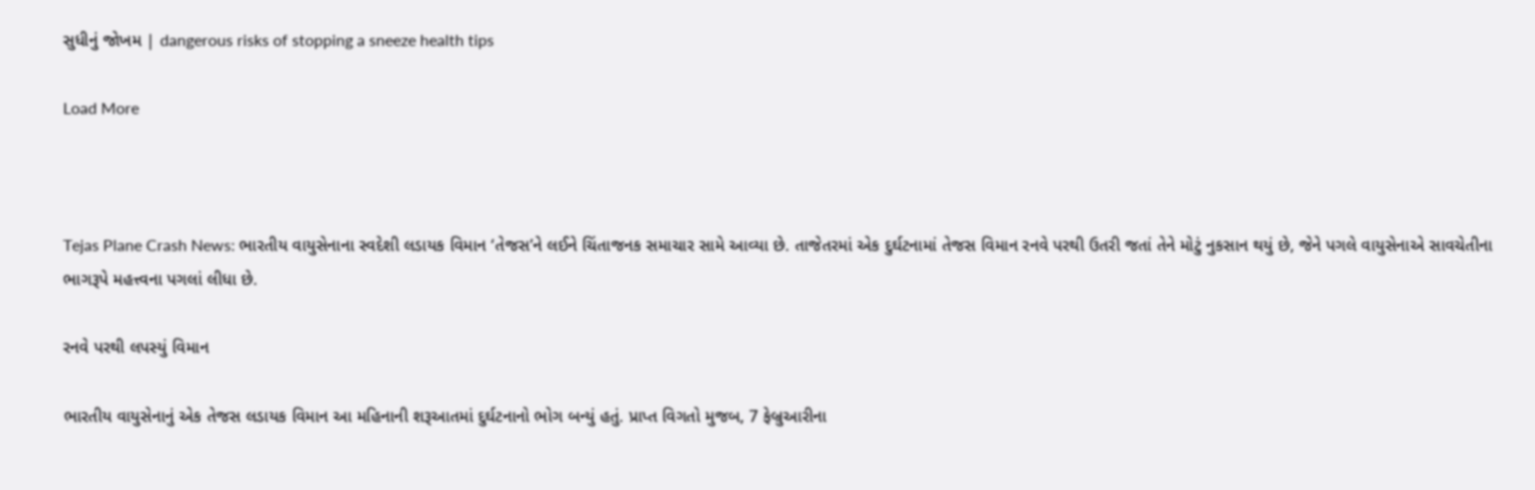સુધીનું જોખમ | dangerous risks of stopping a sneeze health tips

Load More



Tejas Plane Crash News: ભારતીય વાયુસેનાના સ્વદેશી લડાયક વિમાન ‘તેજસ’ને લઈને ચિંતાજનક સમાચાર સામે આવ્યા છે. તાજેતરમાં એક દુર્ઘટનામાં તેજસ વિમાન રનવે પરથી ઉતરી જતાં તેને મોટું નુકસાન થયું છે, જેને પગલે વાયુસેનાએ સાવચેતીના ભાગરૂપે મહત્ત્વના પગલાં લીધા છે.

રનવે પરથી લપસ્યું વિમાન

ભારતીય વાયુસેનાનું એક તેજસ લડાયક વિમાન આ મહિનાની શરૂઆતમાં દુર્ઘટનાનો ભોગ બન્યું હતું. પ્રાપ્ત વિગતો મુજબ, 7 ફેબ્રુઆરીના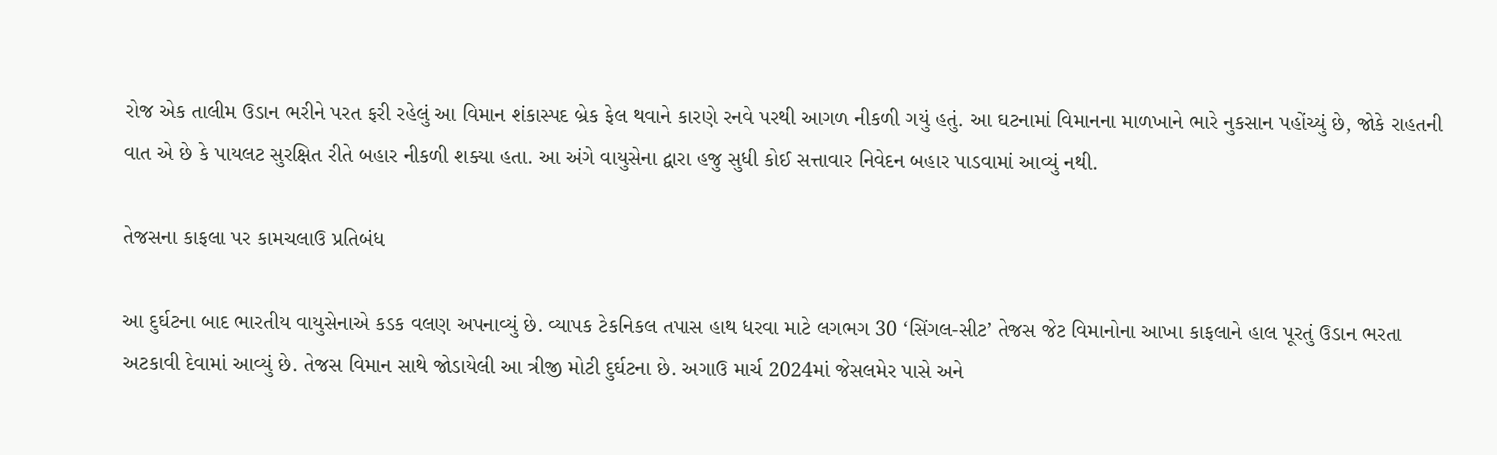રોજ એક તાલીમ ઉડાન ભરીને પરત ફરી રહેલું આ વિમાન શંકાસ્પદ બ્રેક ફેલ થવાને કારણે રનવે પરથી આગળ નીકળી ગયું હતું. આ ઘટનામાં વિમાનના માળખાને ભારે નુકસાન પહોંચ્યું છે, જોકે રાહતની વાત એ છે કે પાયલટ સુરક્ષિત રીતે બહાર નીકળી શક્યા હતા. આ અંગે વાયુસેના દ્વારા હજુ સુધી કોઈ સત્તાવાર નિવેદન બહાર પાડવામાં આવ્યું નથી.

તેજસના કાફલા પર કામચલાઉ પ્રતિબંધ

આ દુર્ઘટના બાદ ભારતીય વાયુસેનાએ કડક વલણ અપનાવ્યું છે. વ્યાપક ટેકનિકલ તપાસ હાથ ધરવા માટે લગભગ 30 ‘સિંગલ-સીટ’ તેજસ જેટ વિમાનોના આખા કાફલાને હાલ પૂરતું ઉડાન ભરતા અટકાવી દેવામાં આવ્યું છે. તેજસ વિમાન સાથે જોડાયેલી આ ત્રીજી મોટી દુર્ઘટના છે. અગાઉ માર્ચ 2024માં જેસલમેર પાસે અને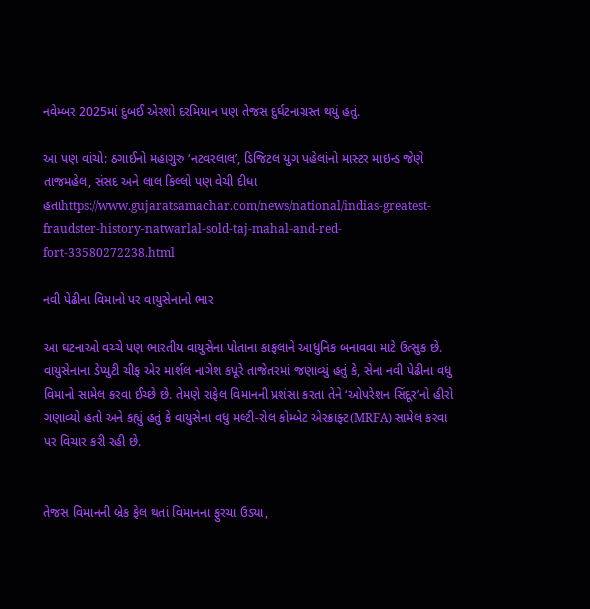નવેમ્બર 2025માં દુબઈ એરશો દરમિયાન પણ તેજસ દુર્ઘટનાગ્રસ્ત થયું હતું.

આ પણ વાંચો: ઠગાઈનો મહાગુરુ ‘નટવરલાલ’, ડિજિટલ યુગ પહેલાંનો માસ્ટર માઇન્ડ જેણે તાજમહેલ, સંસદ અને લાલ કિલ્લો પણ વેચી દીધા હતાhttps://www.gujaratsamachar.com/news/national/indias-greatest-fraudster-history-natwarlal-sold-taj-mahal-and-red-fort-33580272238.html

નવી પેઢીના વિમાનો પર વાયુસેનાનો ભાર

આ ઘટનાઓ વચ્ચે પણ ભારતીય વાયુસેના પોતાના કાફલાને આધુનિક બનાવવા માટે ઉત્સુક છે. વાયુસેનાના ડેપ્યુટી ચીફ એર માર્શલ નાગેશ કપૂરે તાજેતરમાં જણાવ્યું હતું કે, સેના નવી પેઢીના વધુ વિમાનો સામેલ કરવા ઈચ્છે છે. તેમણે રાફેલ વિમાનની પ્રશંસા કરતા તેને ‘ઓપરેશન સિંદૂર’નો હીરો ગણાવ્યો હતો અને કહ્યું હતું કે વાયુસેના વધુ મલ્ટી-રોલ કોમ્બેટ એરક્રાફ્ટ(MRFA) સામેલ કરવા પર વિચાર કરી રહી છે.


તેજસ વિમાનની બ્રેક ફેલ થતાં વિમાનના ફુરચા ઉડ્યા,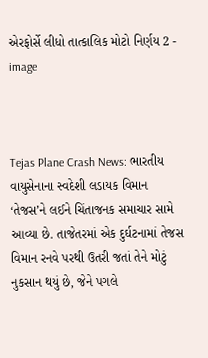એરફોર્સે લીધો તાત્કાલિક મોટો નિર્ણય 2 - image



Tejas Plane Crash News: ભારતીય વાયુસેનાના સ્વદેશી લડાયક વિમાન ‘તેજસ’ને લઈને ચિંતાજનક સમાચાર સામે આવ્યા છે. તાજેતરમાં એક દુર્ઘટનામાં તેજસ વિમાન રનવે પરથી ઉતરી જતાં તેને મોટું નુકસાન થયું છે, જેને પગલે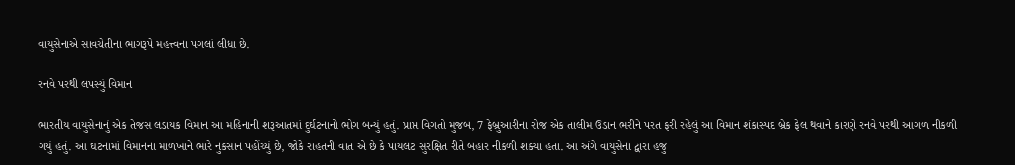વાયુસેનાએ સાવચેતીના ભાગરૂપે મહત્ત્વના પગલાં લીધા છે.

રનવે પરથી લપસ્યું વિમાન

ભારતીય વાયુસેનાનું એક તેજસ લડાયક વિમાન આ મહિનાની શરૂઆતમાં દુર્ઘટનાનો ભોગ બન્યું હતું. પ્રાપ્ત વિગતો મુજબ, 7 ફેબ્રુઆરીના રોજ એક તાલીમ ઉડાન ભરીને પરત ફરી રહેલું આ વિમાન શંકાસ્પદ બ્રેક ફેલ થવાને કારણે રનવે પરથી આગળ નીકળી ગયું હતું. આ ઘટનામાં વિમાનના માળખાને ભારે નુકસાન પહોંચ્યું છે, જોકે રાહતની વાત એ છે કે પાયલટ સુરક્ષિત રીતે બહાર નીકળી શક્યા હતા. આ અંગે વાયુસેના દ્વારા હજુ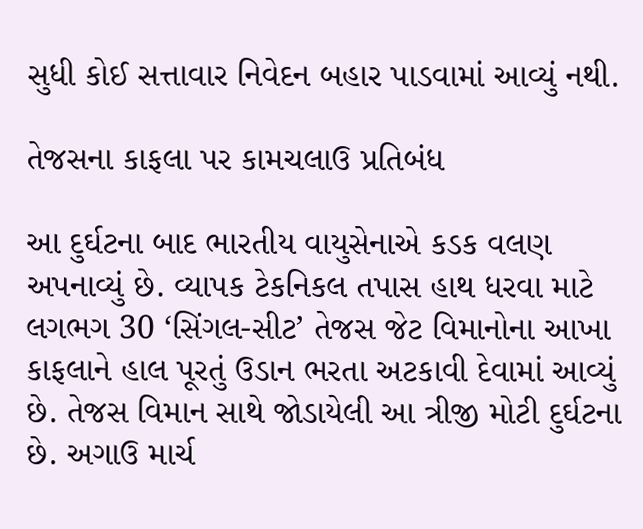સુધી કોઈ સત્તાવાર નિવેદન બહાર પાડવામાં આવ્યું નથી.

તેજસના કાફલા પર કામચલાઉ પ્રતિબંધ

આ દુર્ઘટના બાદ ભારતીય વાયુસેનાએ કડક વલણ અપનાવ્યું છે. વ્યાપક ટેકનિકલ તપાસ હાથ ધરવા માટે લગભગ 30 ‘સિંગલ-સીટ’ તેજસ જેટ વિમાનોના આખા કાફલાને હાલ પૂરતું ઉડાન ભરતા અટકાવી દેવામાં આવ્યું છે. તેજસ વિમાન સાથે જોડાયેલી આ ત્રીજી મોટી દુર્ઘટના છે. અગાઉ માર્ચ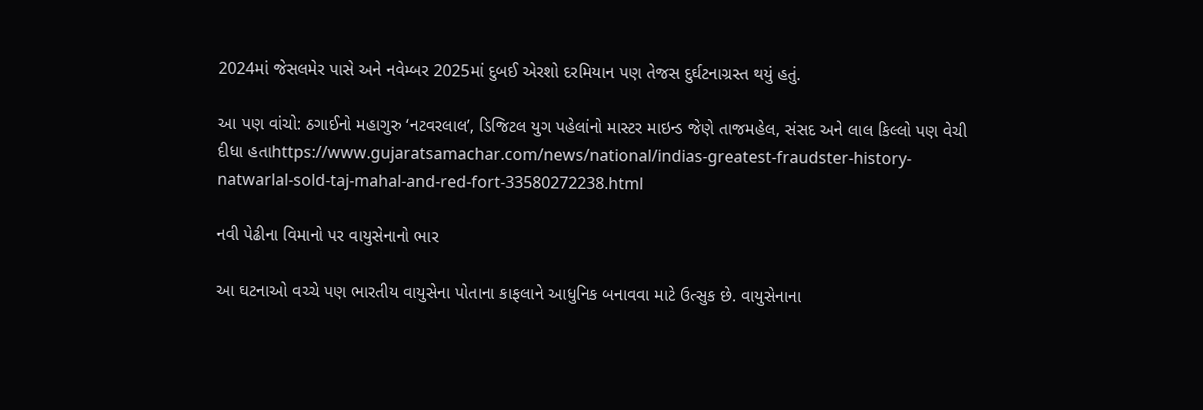2024માં જેસલમેર પાસે અને નવેમ્બર 2025માં દુબઈ એરશો દરમિયાન પણ તેજસ દુર્ઘટનાગ્રસ્ત થયું હતું.

આ પણ વાંચો: ઠગાઈનો મહાગુરુ ‘નટવરલાલ’, ડિજિટલ યુગ પહેલાંનો માસ્ટર માઇન્ડ જેણે તાજમહેલ, સંસદ અને લાલ કિલ્લો પણ વેચી દીધા હતાhttps://www.gujaratsamachar.com/news/national/indias-greatest-fraudster-history-natwarlal-sold-taj-mahal-and-red-fort-33580272238.html

નવી પેઢીના વિમાનો પર વાયુસેનાનો ભાર

આ ઘટનાઓ વચ્ચે પણ ભારતીય વાયુસેના પોતાના કાફલાને આધુનિક બનાવવા માટે ઉત્સુક છે. વાયુસેનાના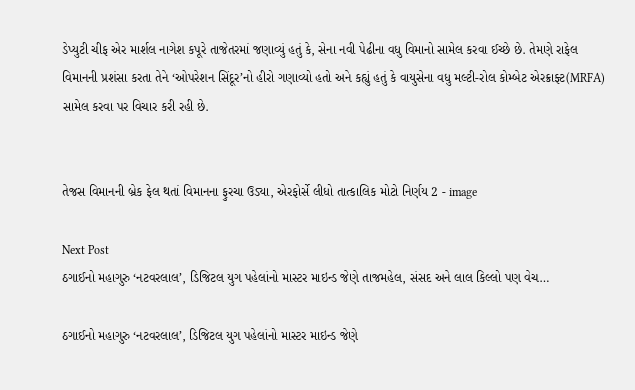ડેપ્યુટી ચીફ એર માર્શલ નાગેશ કપૂરે તાજેતરમાં જણાવ્યું હતું કે, સેના નવી પેઢીના વધુ વિમાનો સામેલ કરવા ઈચ્છે છે. તેમણે રાફેલ વિમાનની પ્રશંસા કરતા તેને ‘ઓપરેશન સિંદૂર’નો હીરો ગણાવ્યો હતો અને કહ્યું હતું કે વાયુસેના વધુ મલ્ટી-રોલ કોમ્બેટ એરક્રાફ્ટ(MRFA) સામેલ કરવા પર વિચાર કરી રહી છે.


તેજસ વિમાનની બ્રેક ફેલ થતાં વિમાનના ફુરચા ઉડ્યા, એરફોર્સે લીધો તાત્કાલિક મોટો નિર્ણય 2 - image

Next Post
ઠગાઈનો મહાગુરુ ‘નટવરલાલ’, ડિજિટલ યુગ પહેલાંનો માસ્ટર માઇન્ડ જેણે તાજમહેલ, સંસદ અને લાલ કિલ્લો પણ વેચ…

ઠગાઈનો મહાગુરુ ‘નટવરલાલ’, ડિજિટલ યુગ પહેલાંનો માસ્ટર માઇન્ડ જેણે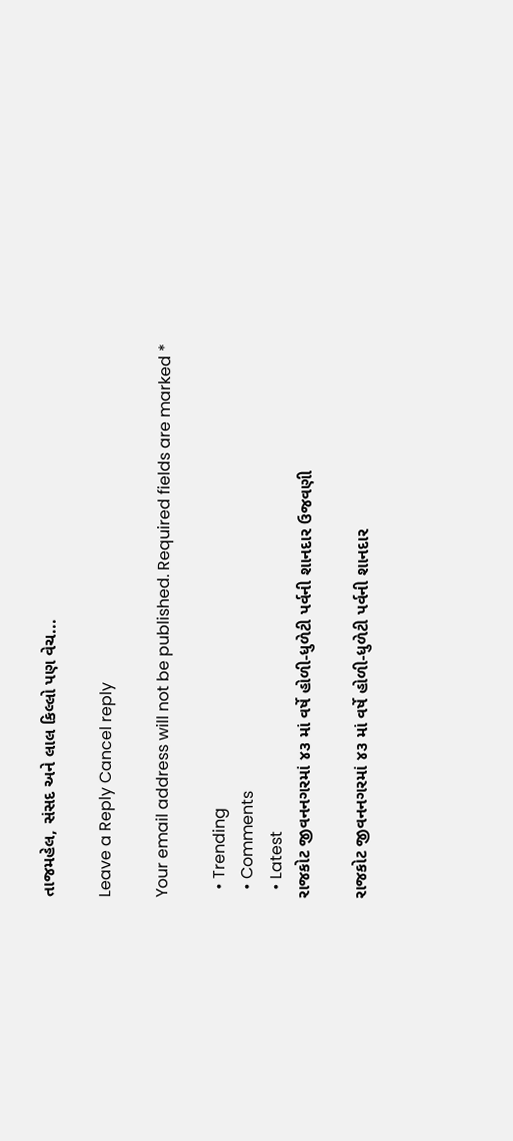તાજમહેલ, સંસદ અને લાલ કિલ્લો પણ વેચ...

Leave a Reply Cancel reply

Your email address will not be published. Required fields are marked *

  • Trending
  • Comments
  • Latest
રાજકોટ જીવનનગરમાં ૪૩ માં વર્ષે હોળી-ધુળેટી પર્વની શાનદાર ઉજવણી

રાજકોટ જીવનનગરમાં ૪૩ માં વર્ષે હોળી-ધુળેટી પર્વની શાનદાર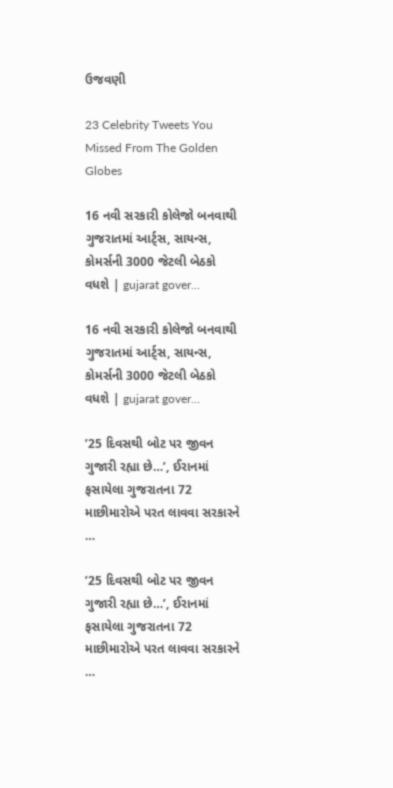ઉજવણી

23 Celebrity Tweets You Missed From The Golden Globes

16 નવી સરકારી કોલેજો બનવાથી ગુજરાતમાં આર્ટ્સ, સાયન્સ, કોમર્સની 3000 જેટલી બેઠકો વધશે | gujarat gover…

16 નવી સરકારી કોલેજો બનવાથી ગુજરાતમાં આર્ટ્સ, સાયન્સ, કોમર્સની 3000 જેટલી બેઠકો વધશે | gujarat gover…

’25 દિવસથી બોટ પર જીવન ગુજારી રહ્યા છે…’, ઈરાનમાં ફસાયેલા ગુજરાતના 72 માછીમારોએ પરત લાવવા સરકારને …

’25 દિવસથી બોટ પર જીવન ગુજારી રહ્યા છે…’, ઈરાનમાં ફસાયેલા ગુજરાતના 72 માછીમારોએ પરત લાવવા સરકારને …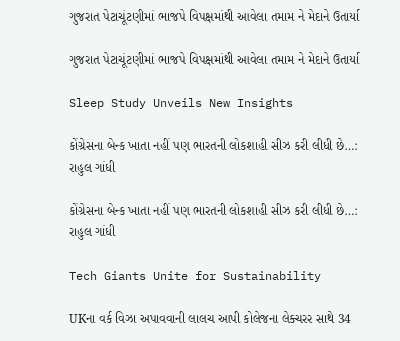ગુજરાત પેટાચૂંટણીમાં ભાજપે વિપક્ષમાંથી આવેલા તમામ ને મેદાને ઉતાર્યા

ગુજરાત પેટાચૂંટણીમાં ભાજપે વિપક્ષમાંથી આવેલા તમામ ને મેદાને ઉતાર્યા

Sleep Study Unveils New Insights

કોંગ્રેસના બેન્ક ખાતા નહીં પણ ભારતની લોકશાહી સીઝ કરી લીધી છે…:  રાહુલ ગાંધી

કોંગ્રેસના બેન્ક ખાતા નહીં પણ ભારતની લોકશાહી સીઝ કરી લીધી છે…: રાહુલ ગાંધી

Tech Giants Unite for Sustainability

UKના વર્ક વિઝા અપાવવાની લાલચ આપી કોલેજના લેક્ચરર સાથે 34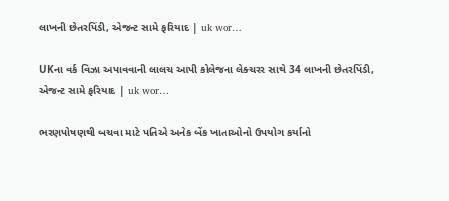લાખની છેતરપિંડી, એજન્ટ સામે ફરિયાદ | uk wor…

UKના વર્ક વિઝા અપાવવાની લાલચ આપી કોલેજના લેક્ચરર સાથે 34 લાખની છેતરપિંડી, એજન્ટ સામે ફરિયાદ | uk wor…

ભરણપોષણથી બચવા માટે પતિએ અનેક બેંક ખાતાઓનો ઉપયોગ કર્યાનો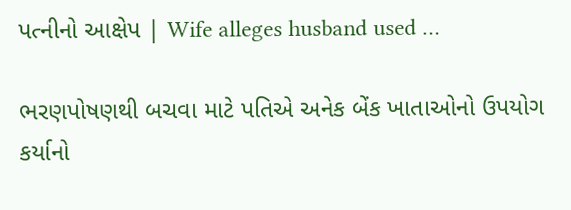પત્નીનો આક્ષેપ | Wife alleges husband used …

ભરણપોષણથી બચવા માટે પતિએ અનેક બેંક ખાતાઓનો ઉપયોગ કર્યાનો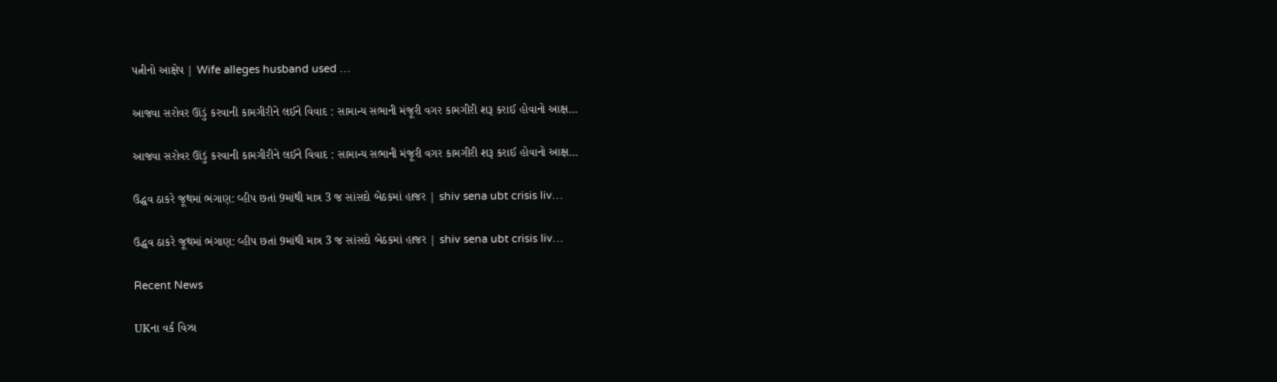પત્નીનો આક્ષેપ | Wife alleges husband used …

આજવા સરોવર ઊંડું કરવાની કામગીરીને લઈને વિવાદ : સામાન્ય સભાની મંજૂરી વગર કામગીરી શરૂ કરાઈ હોવાનો આક્ષ…

આજવા સરોવર ઊંડું કરવાની કામગીરીને લઈને વિવાદ : સામાન્ય સભાની મંજૂરી વગર કામગીરી શરૂ કરાઈ હોવાનો આક્ષ…

ઉદ્ધવ ઠાકરે જૂથમાં ભંગાણ: વ્હીપ છતાં 9માંથી માત્ર 3 જ સાંસદો બેઠકમાં હાજર | shiv sena ubt crisis liv…

ઉદ્ધવ ઠાકરે જૂથમાં ભંગાણ: વ્હીપ છતાં 9માંથી માત્ર 3 જ સાંસદો બેઠકમાં હાજર | shiv sena ubt crisis liv…

Recent News

UKના વર્ક વિઝા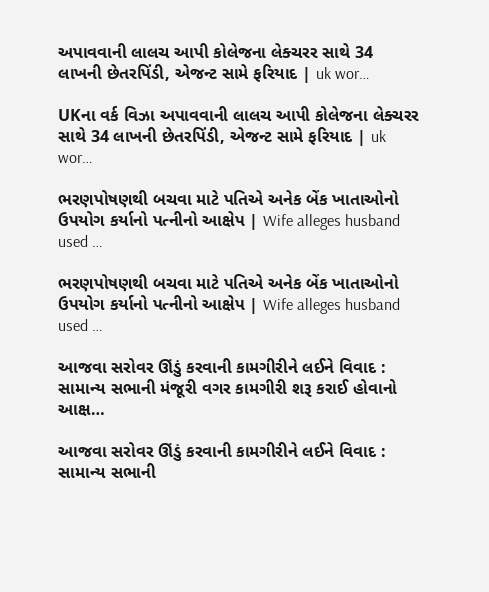અપાવવાની લાલચ આપી કોલેજના લેક્ચરર સાથે 34 લાખની છેતરપિંડી, એજન્ટ સામે ફરિયાદ | uk wor…

UKના વર્ક વિઝા અપાવવાની લાલચ આપી કોલેજના લેક્ચરર સાથે 34 લાખની છેતરપિંડી, એજન્ટ સામે ફરિયાદ | uk wor…

ભરણપોષણથી બચવા માટે પતિએ અનેક બેંક ખાતાઓનો ઉપયોગ કર્યાનો પત્નીનો આક્ષેપ | Wife alleges husband used …

ભરણપોષણથી બચવા માટે પતિએ અનેક બેંક ખાતાઓનો ઉપયોગ કર્યાનો પત્નીનો આક્ષેપ | Wife alleges husband used …

આજવા સરોવર ઊંડું કરવાની કામગીરીને લઈને વિવાદ : સામાન્ય સભાની મંજૂરી વગર કામગીરી શરૂ કરાઈ હોવાનો આક્ષ…

આજવા સરોવર ઊંડું કરવાની કામગીરીને લઈને વિવાદ : સામાન્ય સભાની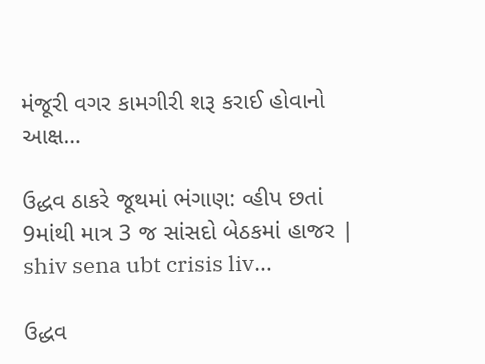મંજૂરી વગર કામગીરી શરૂ કરાઈ હોવાનો આક્ષ…

ઉદ્ધવ ઠાકરે જૂથમાં ભંગાણ: વ્હીપ છતાં 9માંથી માત્ર 3 જ સાંસદો બેઠકમાં હાજર | shiv sena ubt crisis liv…

ઉદ્ધવ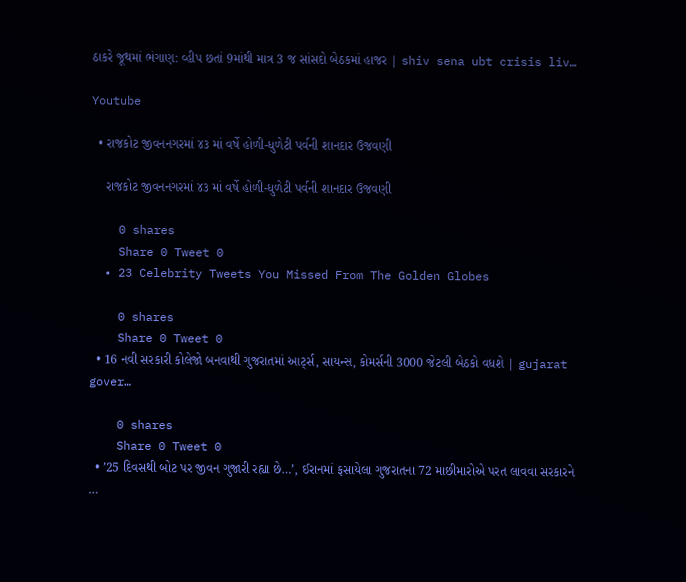ઠાકરે જૂથમાં ભંગાણ: વ્હીપ છતાં 9માંથી માત્ર 3 જ સાંસદો બેઠકમાં હાજર | shiv sena ubt crisis liv…

Youtube

  • રાજકોટ જીવનનગરમાં ૪૩ માં વર્ષે હોળી-ધુળેટી પર્વની શાનદાર ઉજવણી

    રાજકોટ જીવનનગરમાં ૪૩ માં વર્ષે હોળી-ધુળેટી પર્વની શાનદાર ઉજવણી

    0 shares
    Share 0 Tweet 0
  • 23 Celebrity Tweets You Missed From The Golden Globes

    0 shares
    Share 0 Tweet 0
  • 16 નવી સરકારી કોલેજો બનવાથી ગુજરાતમાં આર્ટ્સ, સાયન્સ, કોમર્સની 3000 જેટલી બેઠકો વધશે | gujarat gover…

    0 shares
    Share 0 Tweet 0
  • ’25 દિવસથી બોટ પર જીવન ગુજારી રહ્યા છે…’, ઈરાનમાં ફસાયેલા ગુજરાતના 72 માછીમારોએ પરત લાવવા સરકારને …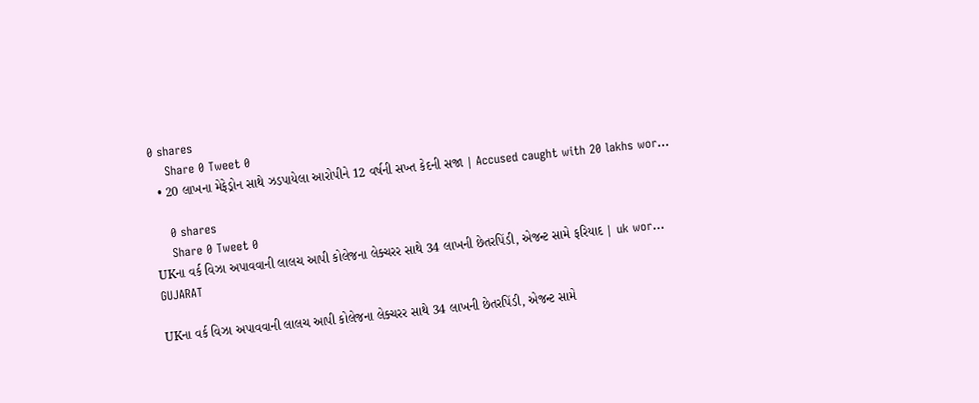0 shares
    Share 0 Tweet 0
  • 20 લાખના મેફેડ્રોન સાથે ઝડપાયેલા આરોપીને 12 વર્ષની સખ્ત કેદની સજા | Accused caught with 20 lakhs wor…

    0 shares
    Share 0 Tweet 0
UKના વર્ક વિઝા અપાવવાની લાલચ આપી કોલેજના લેક્ચરર સાથે 34 લાખની છેતરપિંડી, એજન્ટ સામે ફરિયાદ | uk wor…
GUJARAT

UKના વર્ક વિઝા અપાવવાની લાલચ આપી કોલેજના લેક્ચરર સાથે 34 લાખની છેતરપિંડી, એજન્ટ સામે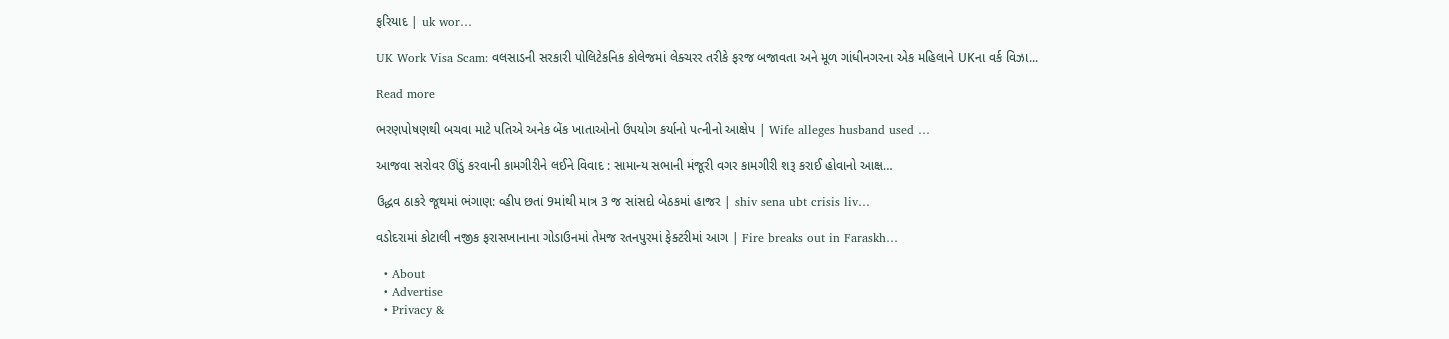ફરિયાદ | uk wor…

UK Work Visa Scam: વલસાડની સરકારી પોલિટેકનિક કોલેજમાં લેક્ચરર તરીકે ફરજ બજાવતા અને મૂળ ગાંધીનગરના એક મહિલાને UKના વર્ક વિઝા...

Read more

ભરણપોષણથી બચવા માટે પતિએ અનેક બેંક ખાતાઓનો ઉપયોગ કર્યાનો પત્નીનો આક્ષેપ | Wife alleges husband used …

આજવા સરોવર ઊંડું કરવાની કામગીરીને લઈને વિવાદ : સામાન્ય સભાની મંજૂરી વગર કામગીરી શરૂ કરાઈ હોવાનો આક્ષ…

ઉદ્ધવ ઠાકરે જૂથમાં ભંગાણ: વ્હીપ છતાં 9માંથી માત્ર 3 જ સાંસદો બેઠકમાં હાજર | shiv sena ubt crisis liv…

વડોદરામાં કોટાલી નજીક ફરાસખાનાના ગોડાઉનમાં તેમજ રતનપુરમાં ફેક્ટરીમાં આગ | Fire breaks out in Faraskh…

  • About
  • Advertise
  • Privacy &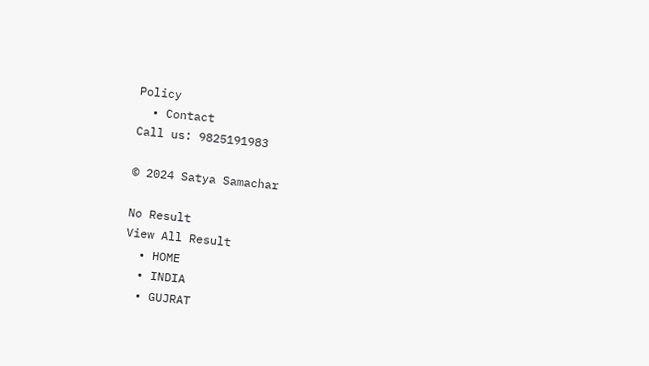Policy
  • Contact
Call us: 9825191983

© 2024 Satya Samachar

No Result
View All Result
  • HOME
  • INDIA
  • GUJRAT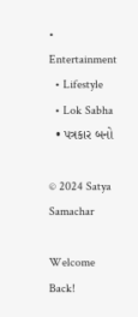• Entertainment
  • Lifestyle
  • Lok Sabha
  • પત્રકાર બનો

© 2024 Satya Samachar

Welcome Back!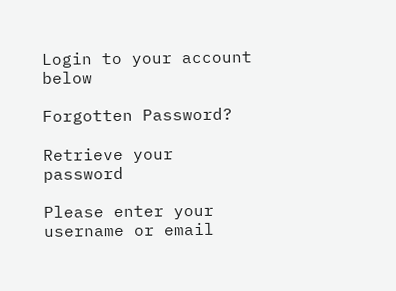Login to your account below

Forgotten Password?

Retrieve your password

Please enter your username or email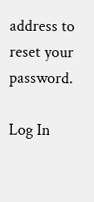address to reset your password.

Log In